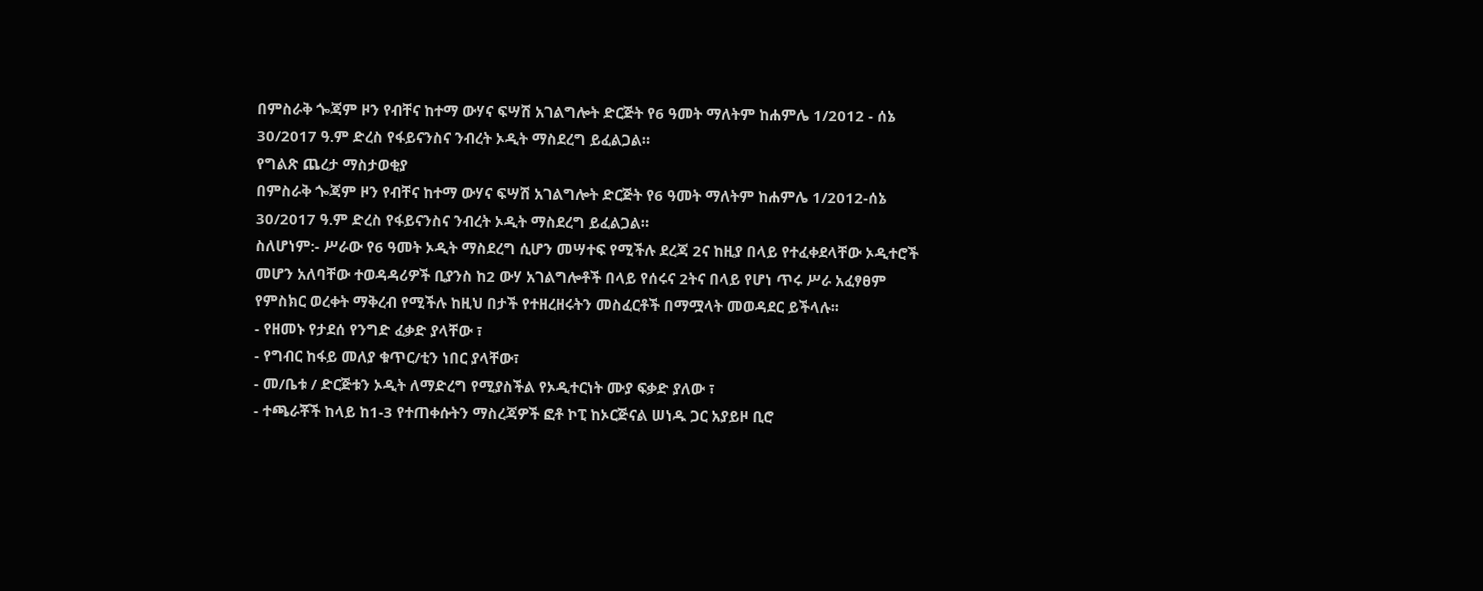በምስራቅ ጐጃም ዞን የብቸና ከተማ ውሃና ፍሣሽ አገልግሎት ድርጅት የ6 ዓመት ማለትም ከሐምሌ 1/2012 - ሰኔ 30/2017 ዓ.ም ድረስ የፋይናንስና ንብረት ኦዲት ማስደረግ ይፈልጋል።
የግልጽ ጨረታ ማስታወቂያ
በምስራቅ ጐጃም ዞን የብቸና ከተማ ውሃና ፍሣሽ አገልግሎት ድርጅት የ6 ዓመት ማለትም ከሐምሌ 1/2012-ሰኔ 30/2017 ዓ.ም ድረስ የፋይናንስና ንብረት ኦዲት ማስደረግ ይፈልጋል።
ስለሆነም:- ሥራው የ6 ዓመት ኦዲት ማስደረግ ሲሆን መሣተፍ የሚችሉ ደረጃ 2ና ከዚያ በላይ የተፈቀደላቸው ኦዲተሮች መሆን አለባቸው ተወዳዳሪዎች ቢያንስ ከ2 ውሃ አገልግሎቶች በላይ የሰሩና 2ትና በላይ የሆነ ጥሩ ሥራ አፈፃፀም የምስክር ወረቀት ማቅረብ የሚችሉ ከዚህ በታች የተዘረዘሩትን መስፈርቶች በማሟላት መወዳደር ይችላሉ፡፡
- የዘመኑ የታደሰ የንግድ ፈቃድ ያላቸው ፣
- የግብር ከፋይ መለያ ቁጥር/ቲን ነበር ያላቸው፣
- መ/ቤቱ / ድርጅቱን ኦዲት ለማድረግ የሚያስችል የኦዲተርነት ሙያ ፍቃድ ያለው ፣
- ተጫራቾች ከላይ ከ1-3 የተጠቀሱትን ማስረጃዎች ፎቶ ኮፒ ከኦርጅናል ሠነዱ ጋር አያይዞ ቢሮ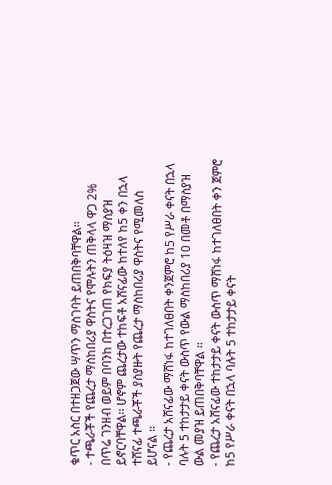ቁጥር አስር በተዘጋጀው ሣጥን ማስገባት ይጠበቅባቸዋል፡፡
- ተጫራቾች የጨረታ ማስከበሪያ ዋስትና የሞሉትን ጠቅላላ ዋጋ 2% በጥሬ ገንዘብ ወይም በባንከ በተረጋገጠ የክፍያ ትዕዛዝ ማስያዝ ይኖርባቸዋል፡፡ ሆኖም ጨረታው ተከፍቶ አሸናፊው ከተለየ ከ5 ቀን በኋላ ተሸናፊ ተጫራቾች ያስያዙት የጨረታ ማስከበሪያ ዋስትና የሚመለስ ይሆናል ።
- የጨረታ አሸናፊው ማሸነፋ ከተገለፀበት ቀንጀምሮ ከ5 የሥራ ቀናት በኋላ ባሉት 5 ተከታታይ ቀናት ውስጥ የውል ማስከበሪያ 10 በመቶ በማስያዝ ውል መያዝ ይጠበቅባቸዋል ፡፡
- የጨረታ አሸናፊው ተከታታይ ቀናት ውስጥ ማሸነፋ ከተገለፀበት ቀን ጀምሮ ከ5 የሥራ ቀናት በኋላ ባሉት 5 ተከታታይ ቀናት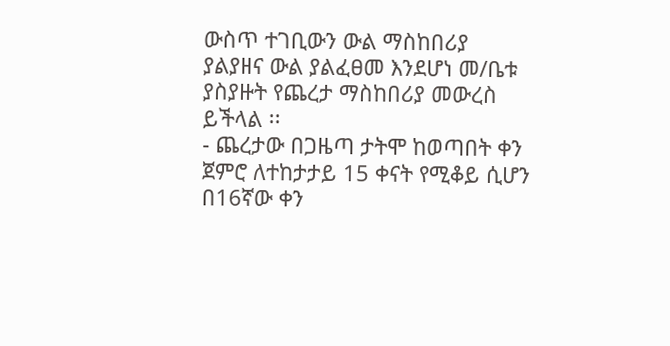ውስጥ ተገቢውን ውል ማስከበሪያ ያልያዘና ውል ያልፈፀመ እንደሆነ መ/ቤቱ ያስያዙት የጨረታ ማስከበሪያ መውረስ ይችላል ፡፡
- ጨረታው በጋዜጣ ታትሞ ከወጣበት ቀን ጀምሮ ለተከታታይ 15 ቀናት የሚቆይ ሲሆን በ16ኛው ቀን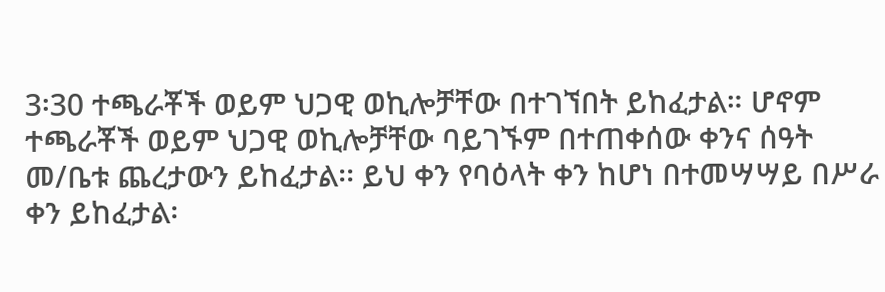3፡30 ተጫራቾች ወይም ህጋዊ ወኪሎቻቸው በተገኘበት ይከፈታል። ሆኖም ተጫራቾች ወይም ህጋዊ ወኪሎቻቸው ባይገኙም በተጠቀሰው ቀንና ሰዓት መ/ቤቱ ጨረታውን ይከፈታል፡፡ ይህ ቀን የባዕላት ቀን ከሆነ በተመሣሣይ በሥራ ቀን ይከፈታል፡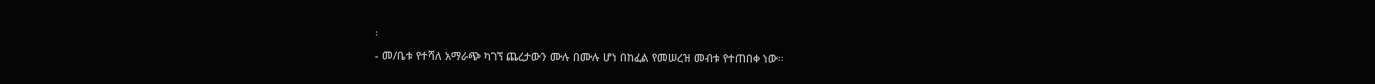፡
- መ/ቤቱ የተሻለ አማራጭ ካገኘ ጨረታውን ሙሉ በሙሉ ሆነ በከፈል የመሠረዝ መብቱ የተጠበቀ ነው፡፡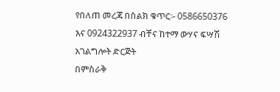የበለጠ መረጃ በስልክ ቁጥር፡- 0586650376 እና 0924322937 ብቸና ከተማ ውሃና ፍሣሽ አገልግሎት ድርጅት
በምስራቅ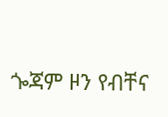ጐጃም ዞን የብቸና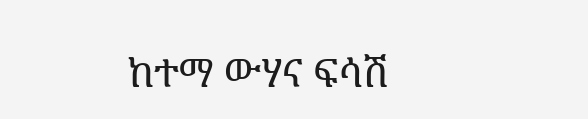ከተማ ውሃና ፍሳሽ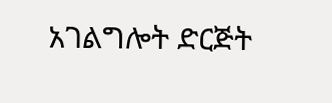አገልግሎት ድርጅት